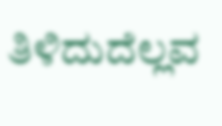ತಿಳಿದುದೆಲ್ಲವ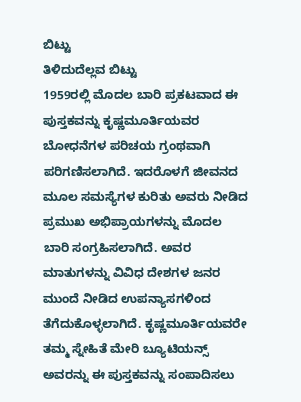ಬಿಟ್ಟು
ತಿಳಿದುದೆಲ್ಲವ ಬಿಟ್ಟು
1959ರಲ್ಲಿ ಮೊದಲ ಬಾರಿ ಪ್ರಕಟವಾದ ಈ ಪುಸ್ತಕವನ್ನು ಕೃಷ್ಣಮೂರ್ತಿಯವರ ಬೋಧನೆಗಳ ಪರಿಚಯ ಗ್ರಂಥವಾಗಿ ಪರಿಗಣಿಸಲಾಗಿದೆ. ಇದರೊಳಗೆ ಜೀವನದ ಮೂಲ ಸಮಸ್ಯೆಗಳ ಕುರಿತು ಅವರು ನೀಡಿದ ಪ್ರಮುಖ ಅಭಿಪ್ರಾಯಗಳನ್ನು ಮೊದಲ ಬಾರಿ ಸಂಗ್ರಹಿಸಲಾಗಿದೆ. ಅವರ ಮಾತುಗಳನ್ನು ವಿವಿಧ ದೇಶಗಳ ಜನರ ಮುಂದೆ ನೀಡಿದ ಉಪನ್ಯಾಸಗಳಿಂದ ತೆಗೆದುಕೊಳ್ಳಲಾಗಿದೆ. ಕೃಷ್ಣಮೂರ್ತಿಯವರೇ ತಮ್ಮ ಸ್ನೇಹಿತೆ ಮೇರಿ ಬ್ಯೂಟಿಯನ್ಸ್ ಅವರನ್ನು ಈ ಪುಸ್ತಕವನ್ನು ಸಂಪಾದಿಸಲು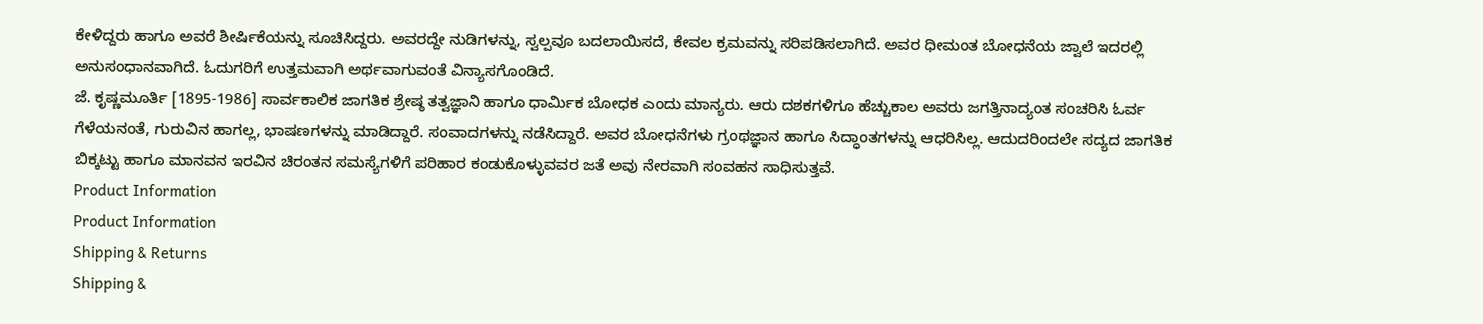ಕೇಳಿದ್ದರು ಹಾಗೂ ಅವರೆ ಶೀರ್ಷಿಕೆಯನ್ನು ಸೂಚಿಸಿದ್ದರು. ಅವರದ್ದೇ ನುಡಿಗಳನ್ನು, ಸ್ವಲ್ಪವೂ ಬದಲಾಯಿಸದೆ, ಕೇವಲ ಕ್ರಮವನ್ನು ಸರಿಪಡಿಸಲಾಗಿದೆ. ಅವರ ಧೀಮಂತ ಬೋಧನೆಯ ಜ್ವಾಲೆ ಇದರಲ್ಲಿ ಅನುಸಂಧಾನವಾಗಿದೆ. ಓದುಗರಿಗೆ ಉತ್ತಮವಾಗಿ ಅರ್ಥವಾಗುವಂತೆ ವಿನ್ಯಾಸಗೊಂಡಿದೆ.
ಜೆ. ಕೃಷ್ಣಮೂರ್ತಿ [1895-1986] ಸಾರ್ವಕಾಲಿಕ ಜಾಗತಿಕ ಶ್ರೇಷ್ಠ ತತ್ವಜ್ಞಾನಿ ಹಾಗೂ ಧಾರ್ಮಿಕ ಬೋಧಕ ಎಂದು ಮಾನ್ಯರು. ಆರು ದಶಕಗಳಿಗೂ ಹೆಚ್ಚುಕಾಲ ಅವರು ಜಗತ್ತಿನಾದ್ಯಂತ ಸಂಚರಿಸಿ ಓರ್ವ ಗೆಳೆಯನಂತೆ, ಗುರುವಿನ ಹಾಗಲ್ಲ, ಭಾಷಣಗಳನ್ನು ಮಾಡಿದ್ದಾರೆ. ಸಂವಾದಗಳನ್ನು ನಡೆಸಿದ್ದಾರೆ. ಅವರ ಬೋಧನೆಗಳು ಗ್ರಂಥಜ್ಞಾನ ಹಾಗೂ ಸಿದ್ಧಾಂತಗಳನ್ನು ಆಧರಿಸಿಲ್ಲ. ಆದುದರಿಂದಲೇ ಸದ್ಯದ ಜಾಗತಿಕ ಬಿಕ್ಕಟ್ಟು ಹಾಗೂ ಮಾನವನ ಇರವಿನ ಚಿರಂತನ ಸಮಸ್ಯೆಗಳಿಗೆ ಪರಿಹಾರ ಕಂಡುಕೊಳ್ಳುವವರ ಜತೆ ಅವು ನೇರವಾಗಿ ಸಂವಹನ ಸಾಧಿಸುತ್ತವೆ.
Product Information
Product Information
Shipping & Returns
Shipping &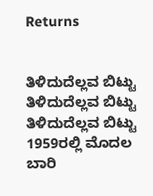Returns


ತಿಳಿದುದೆಲ್ಲವ ಬಿಟ್ಟು
ತಿಳಿದುದೆಲ್ಲವ ಬಿಟ್ಟು
ತಿಳಿದುದೆಲ್ಲವ ಬಿಟ್ಟು
1959ರಲ್ಲಿ ಮೊದಲ ಬಾರಿ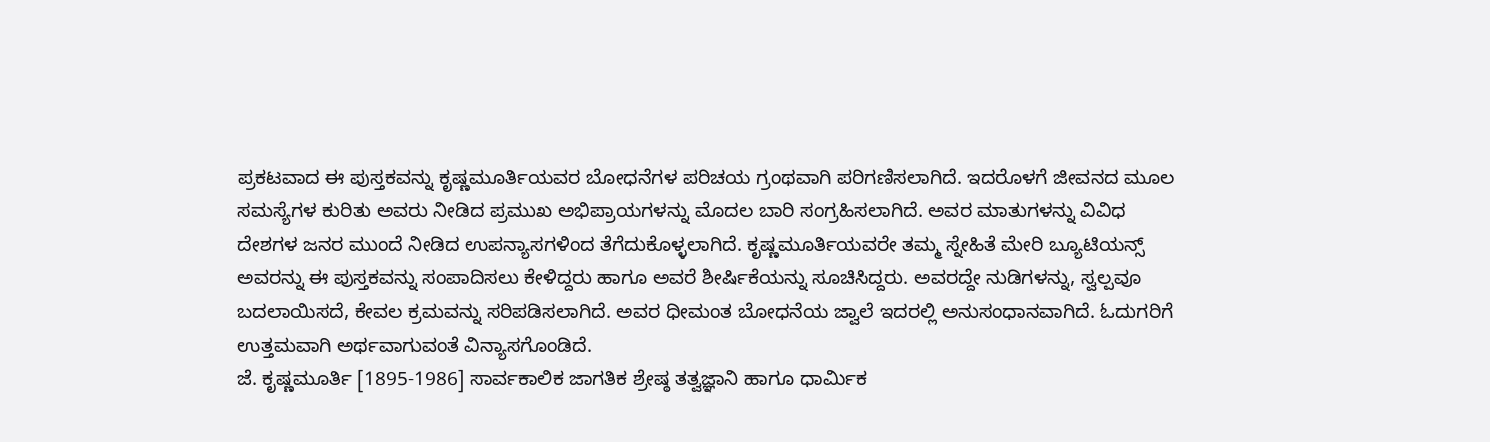ಪ್ರಕಟವಾದ ಈ ಪುಸ್ತಕವನ್ನು ಕೃಷ್ಣಮೂರ್ತಿಯವರ ಬೋಧನೆಗಳ ಪರಿಚಯ ಗ್ರಂಥವಾಗಿ ಪರಿಗಣಿಸಲಾಗಿದೆ. ಇದರೊಳಗೆ ಜೀವನದ ಮೂಲ ಸಮಸ್ಯೆಗಳ ಕುರಿತು ಅವರು ನೀಡಿದ ಪ್ರಮುಖ ಅಭಿಪ್ರಾಯಗಳನ್ನು ಮೊದಲ ಬಾರಿ ಸಂಗ್ರಹಿಸಲಾಗಿದೆ. ಅವರ ಮಾತುಗಳನ್ನು ವಿವಿಧ ದೇಶಗಳ ಜನರ ಮುಂದೆ ನೀಡಿದ ಉಪನ್ಯಾಸಗಳಿಂದ ತೆಗೆದುಕೊಳ್ಳಲಾಗಿದೆ. ಕೃಷ್ಣಮೂರ್ತಿಯವರೇ ತಮ್ಮ ಸ್ನೇಹಿತೆ ಮೇರಿ ಬ್ಯೂಟಿಯನ್ಸ್ ಅವರನ್ನು ಈ ಪುಸ್ತಕವನ್ನು ಸಂಪಾದಿಸಲು ಕೇಳಿದ್ದರು ಹಾಗೂ ಅವರೆ ಶೀರ್ಷಿಕೆಯನ್ನು ಸೂಚಿಸಿದ್ದರು. ಅವರದ್ದೇ ನುಡಿಗಳನ್ನು, ಸ್ವಲ್ಪವೂ ಬದಲಾಯಿಸದೆ, ಕೇವಲ ಕ್ರಮವನ್ನು ಸರಿಪಡಿಸಲಾಗಿದೆ. ಅವರ ಧೀಮಂತ ಬೋಧನೆಯ ಜ್ವಾಲೆ ಇದರಲ್ಲಿ ಅನುಸಂಧಾನವಾಗಿದೆ. ಓದುಗರಿಗೆ ಉತ್ತಮವಾಗಿ ಅರ್ಥವಾಗುವಂತೆ ವಿನ್ಯಾಸಗೊಂಡಿದೆ.
ಜೆ. ಕೃಷ್ಣಮೂರ್ತಿ [1895-1986] ಸಾರ್ವಕಾಲಿಕ ಜಾಗತಿಕ ಶ್ರೇಷ್ಠ ತತ್ವಜ್ಞಾನಿ ಹಾಗೂ ಧಾರ್ಮಿಕ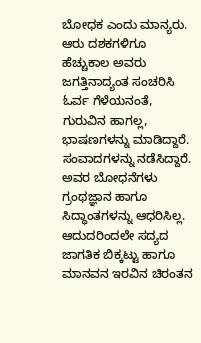ಬೋಧಕ ಎಂದು ಮಾನ್ಯರು. ಆರು ದಶಕಗಳಿಗೂ ಹೆಚ್ಚುಕಾಲ ಅವರು ಜಗತ್ತಿನಾದ್ಯಂತ ಸಂಚರಿಸಿ ಓರ್ವ ಗೆಳೆಯನಂತೆ, ಗುರುವಿನ ಹಾಗಲ್ಲ, ಭಾಷಣಗಳನ್ನು ಮಾಡಿದ್ದಾರೆ. ಸಂವಾದಗಳನ್ನು ನಡೆಸಿದ್ದಾರೆ. ಅವರ ಬೋಧನೆಗಳು ಗ್ರಂಥಜ್ಞಾನ ಹಾಗೂ ಸಿದ್ಧಾಂತಗಳನ್ನು ಆಧರಿಸಿಲ್ಲ. ಆದುದರಿಂದಲೇ ಸದ್ಯದ ಜಾಗತಿಕ ಬಿಕ್ಕಟ್ಟು ಹಾಗೂ ಮಾನವನ ಇರವಿನ ಚಿರಂತನ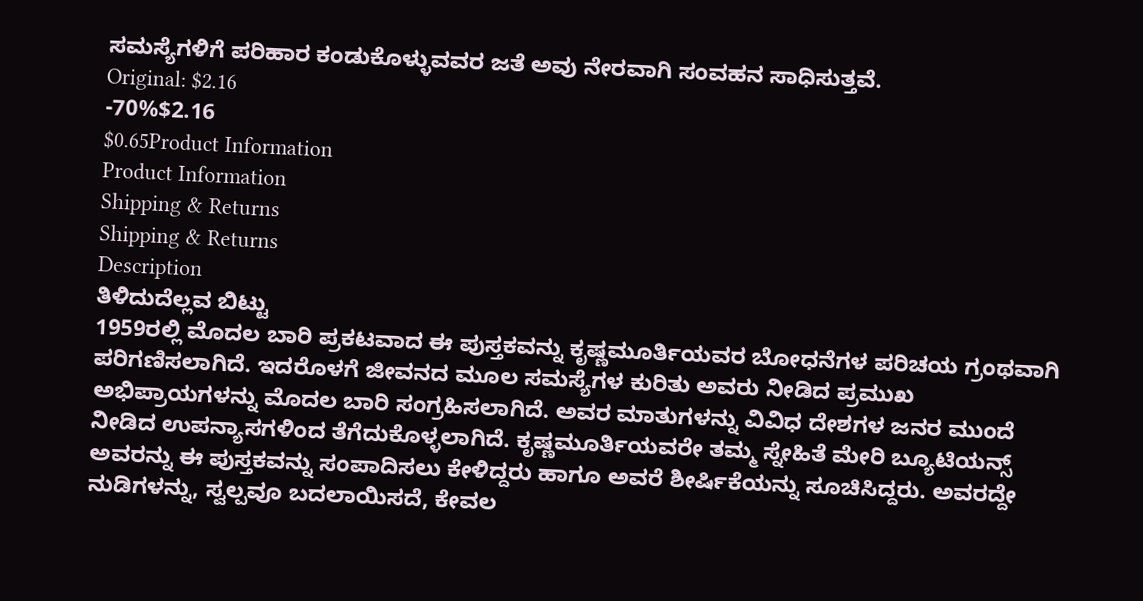ಸಮಸ್ಯೆಗಳಿಗೆ ಪರಿಹಾರ ಕಂಡುಕೊಳ್ಳುವವರ ಜತೆ ಅವು ನೇರವಾಗಿ ಸಂವಹನ ಸಾಧಿಸುತ್ತವೆ.
Original: $2.16
-70%$2.16
$0.65Product Information
Product Information
Shipping & Returns
Shipping & Returns
Description
ತಿಳಿದುದೆಲ್ಲವ ಬಿಟ್ಟು
1959ರಲ್ಲಿ ಮೊದಲ ಬಾರಿ ಪ್ರಕಟವಾದ ಈ ಪುಸ್ತಕವನ್ನು ಕೃಷ್ಣಮೂರ್ತಿಯವರ ಬೋಧನೆಗಳ ಪರಿಚಯ ಗ್ರಂಥವಾಗಿ ಪರಿಗಣಿಸಲಾಗಿದೆ. ಇದರೊಳಗೆ ಜೀವನದ ಮೂಲ ಸಮಸ್ಯೆಗಳ ಕುರಿತು ಅವರು ನೀಡಿದ ಪ್ರಮುಖ ಅಭಿಪ್ರಾಯಗಳನ್ನು ಮೊದಲ ಬಾರಿ ಸಂಗ್ರಹಿಸಲಾಗಿದೆ. ಅವರ ಮಾತುಗಳನ್ನು ವಿವಿಧ ದೇಶಗಳ ಜನರ ಮುಂದೆ ನೀಡಿದ ಉಪನ್ಯಾಸಗಳಿಂದ ತೆಗೆದುಕೊಳ್ಳಲಾಗಿದೆ. ಕೃಷ್ಣಮೂರ್ತಿಯವರೇ ತಮ್ಮ ಸ್ನೇಹಿತೆ ಮೇರಿ ಬ್ಯೂಟಿಯನ್ಸ್ ಅವರನ್ನು ಈ ಪುಸ್ತಕವನ್ನು ಸಂಪಾದಿಸಲು ಕೇಳಿದ್ದರು ಹಾಗೂ ಅವರೆ ಶೀರ್ಷಿಕೆಯನ್ನು ಸೂಚಿಸಿದ್ದರು. ಅವರದ್ದೇ ನುಡಿಗಳನ್ನು, ಸ್ವಲ್ಪವೂ ಬದಲಾಯಿಸದೆ, ಕೇವಲ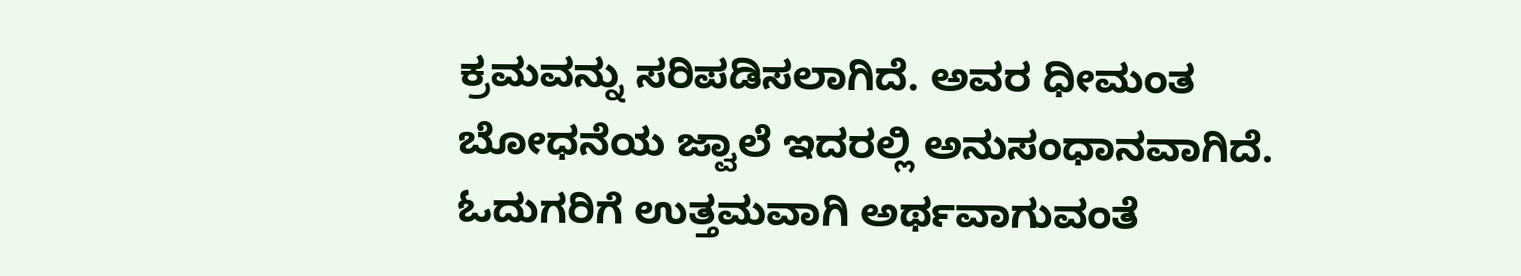ಕ್ರಮವನ್ನು ಸರಿಪಡಿಸಲಾಗಿದೆ. ಅವರ ಧೀಮಂತ ಬೋಧನೆಯ ಜ್ವಾಲೆ ಇದರಲ್ಲಿ ಅನುಸಂಧಾನವಾಗಿದೆ. ಓದುಗರಿಗೆ ಉತ್ತಮವಾಗಿ ಅರ್ಥವಾಗುವಂತೆ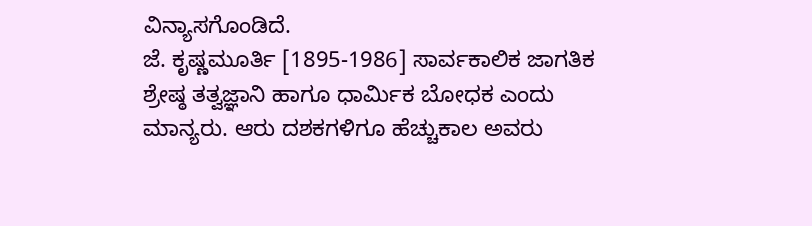ವಿನ್ಯಾಸಗೊಂಡಿದೆ.
ಜೆ. ಕೃಷ್ಣಮೂರ್ತಿ [1895-1986] ಸಾರ್ವಕಾಲಿಕ ಜಾಗತಿಕ ಶ್ರೇಷ್ಠ ತತ್ವಜ್ಞಾನಿ ಹಾಗೂ ಧಾರ್ಮಿಕ ಬೋಧಕ ಎಂದು ಮಾನ್ಯರು. ಆರು ದಶಕಗಳಿಗೂ ಹೆಚ್ಚುಕಾಲ ಅವರು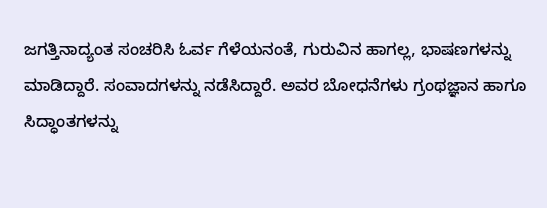ಜಗತ್ತಿನಾದ್ಯಂತ ಸಂಚರಿಸಿ ಓರ್ವ ಗೆಳೆಯನಂತೆ, ಗುರುವಿನ ಹಾಗಲ್ಲ, ಭಾಷಣಗಳನ್ನು ಮಾಡಿದ್ದಾರೆ. ಸಂವಾದಗಳನ್ನು ನಡೆಸಿದ್ದಾರೆ. ಅವರ ಬೋಧನೆಗಳು ಗ್ರಂಥಜ್ಞಾನ ಹಾಗೂ ಸಿದ್ಧಾಂತಗಳನ್ನು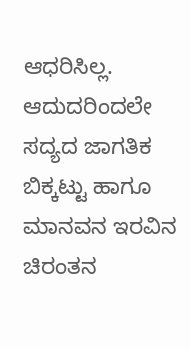ಆಧರಿಸಿಲ್ಲ. ಆದುದರಿಂದಲೇ ಸದ್ಯದ ಜಾಗತಿಕ ಬಿಕ್ಕಟ್ಟು ಹಾಗೂ ಮಾನವನ ಇರವಿನ ಚಿರಂತನ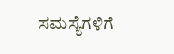ಸಮಸ್ಯೆಗಳಿಗೆ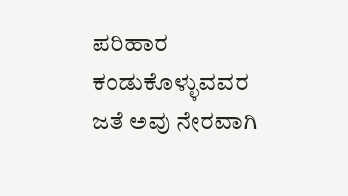ಪರಿಹಾರ ಕಂಡುಕೊಳ್ಳುವವರ ಜತೆ ಅವು ನೇರವಾಗಿ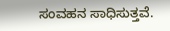ಸಂವಹನ ಸಾಧಿಸುತ್ತವೆ.